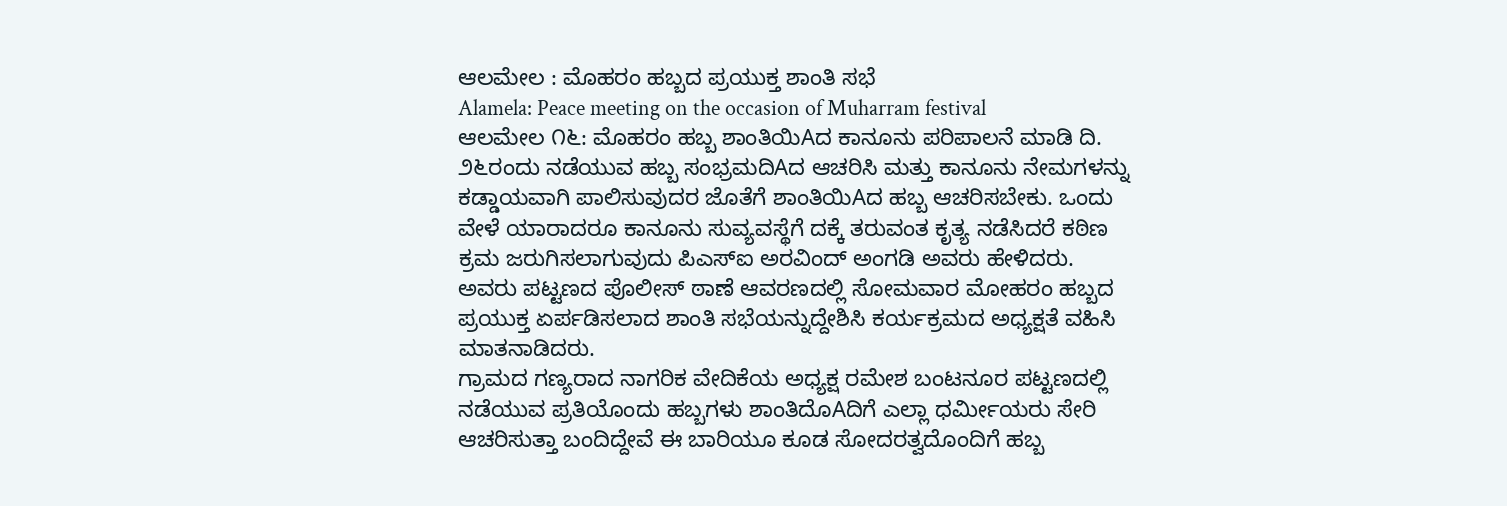ಆಲಮೇಲ : ಮೊಹರಂ ಹಬ್ಬದ ಪ್ರಯುಕ್ತ ಶಾಂತಿ ಸಭೆ
Alamela: Peace meeting on the occasion of Muharram festival
ಆಲಮೇಲ ೧೬: ಮೊಹರಂ ಹಬ್ಬ ಶಾಂತಿಯಿAದ ಕಾನೂನು ಪರಿಪಾಲನೆ ಮಾಡಿ ದಿ. ೨೬ರಂದು ನಡೆಯುವ ಹಬ್ಬ ಸಂಭ್ರಮದಿAದ ಆಚರಿಸಿ ಮತ್ತು ಕಾನೂನು ನೇಮಗಳನ್ನು ಕಡ್ಡಾಯವಾಗಿ ಪಾಲಿಸುವುದರ ಜೊತೆಗೆ ಶಾಂತಿಯಿAದ ಹಬ್ಬ ಆಚರಿಸಬೇಕು. ಒಂದು ವೇಳೆ ಯಾರಾದರೂ ಕಾನೂನು ಸುವ್ಯವಸ್ಥೆಗೆ ದಕ್ಕೆ ತರುವಂತ ಕೃತ್ಯ ನಡೆಸಿದರೆ ಕಠಿಣ ಕ್ರಮ ಜರುಗಿಸಲಾಗುವುದು ಪಿಎಸ್ಐ ಅರವಿಂದ್ ಅಂಗಡಿ ಅವರು ಹೇಳಿದರು.
ಅವರು ಪಟ್ಟಣದ ಪೊಲೀಸ್ ಠಾಣೆ ಆವರಣದಲ್ಲಿ ಸೋಮವಾರ ಮೋಹರಂ ಹಬ್ಬದ ಪ್ರಯುಕ್ತ ಏರ್ಪಡಿಸಲಾದ ಶಾಂತಿ ಸಭೆಯನ್ನುದ್ದೇಶಿಸಿ ಕರ್ಯಕ್ರಮದ ಅಧ್ಯಕ್ಷತೆ ವಹಿಸಿ ಮಾತನಾಡಿದರು.
ಗ್ರಾಮದ ಗಣ್ಯರಾದ ನಾಗರಿಕ ವೇದಿಕೆಯ ಅಧ್ಯಕ್ಷ ರಮೇಶ ಬಂಟನೂರ ಪಟ್ಟಣದಲ್ಲಿ ನಡೆಯುವ ಪ್ರತಿಯೊಂದು ಹಬ್ಬಗಳು ಶಾಂತಿದೊAದಿಗೆ ಎಲ್ಲಾ ಧರ್ಮೀಯರು ಸೇರಿ ಆಚರಿಸುತ್ತಾ ಬಂದಿದ್ದೇವೆ ಈ ಬಾರಿಯೂ ಕೂಡ ಸೋದರತ್ವದೊಂದಿಗೆ ಹಬ್ಬ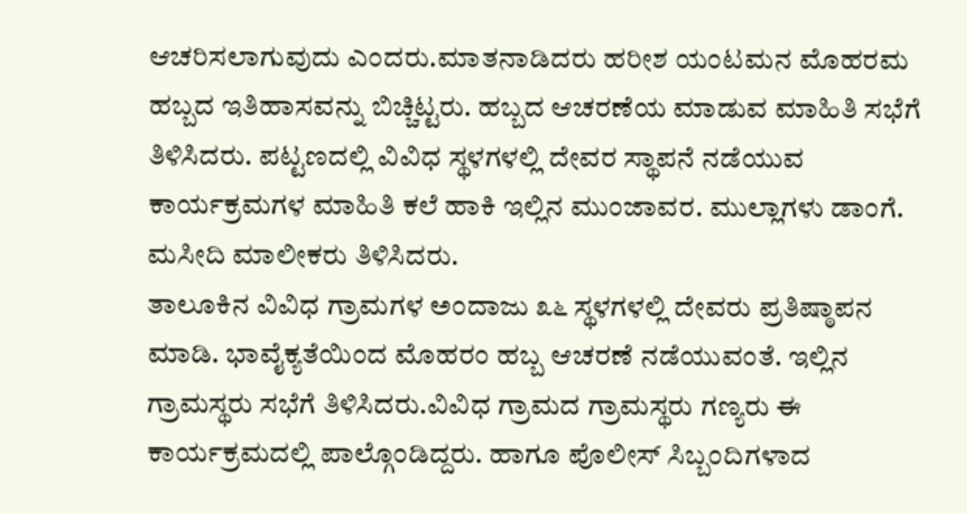ಆಚರಿಸಲಾಗುವುದು ಎಂದರು.ಮಾತನಾಡಿದರು ಹರೀಶ ಯಂಟಮನ ಮೊಹರಮ ಹಬ್ಬದ ಇತಿಹಾಸವನ್ನು ಬಿಚ್ಚಿಟ್ಟರು. ಹಬ್ಬದ ಆಚರಣೆಯ ಮಾಡುವ ಮಾಹಿತಿ ಸಭೆಗೆ ತಿಳಿಸಿದರು. ಪಟ್ಟಣದಲ್ಲಿ ವಿವಿಧ ಸ್ಥಳಗಳಲ್ಲಿ ದೇವರ ಸ್ಥಾಪನೆ ನಡೆಯುವ ಕಾರ್ಯಕ್ರಮಗಳ ಮಾಹಿತಿ ಕಲೆ ಹಾಕಿ ಇಲ್ಲಿನ ಮುಂಜಾವರ. ಮುಲ್ಲಾಗಳು ಡಾಂಗೆ. ಮಸೀದಿ ಮಾಲೀಕರು ತಿಳಿಸಿದರು.
ತಾಲೂಕಿನ ವಿವಿಧ ಗ್ರಾಮಗಳ ಅಂದಾಜು ೩೬ ಸ್ಥಳಗಳಲ್ಲಿ ದೇವರು ಪ್ರತಿಷ್ಠಾಪನ ಮಾಡಿ. ಭಾವೈಕ್ಯತೆಯಿಂದ ಮೊಹರಂ ಹಬ್ಬ ಆಚರಣೆ ನಡೆಯುವಂತೆ. ಇಲ್ಲಿನ ಗ್ರಾಮಸ್ಥರು ಸಭೆಗೆ ತಿಳಿಸಿದರು.ವಿವಿಧ ಗ್ರಾಮದ ಗ್ರಾಮಸ್ಥರು ಗಣ್ಯರು ಈ ಕಾರ್ಯಕ್ರಮದಲ್ಲಿ ಪಾಲ್ಗೊಂಡಿದ್ದರು. ಹಾಗೂ ಪೊಲೀಸ್ ಸಿಬ್ಬಂದಿಗಳಾದ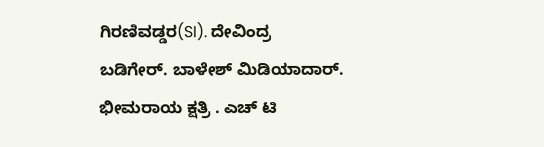ಗಿರಣಿವಡ್ಡರ(SI). ದೇವಿಂದ್ರ ಬಡಿಗೇರ್. ಬಾಳೇಶ್ ಮಿಡಿಯಾದಾರ್. ಭೀಮರಾಯ ಕ್ಷತ್ರಿ . ಎಚ್ ಟಿ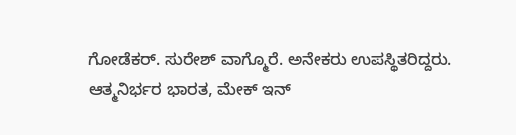ಗೋಡೆಕರ್. ಸುರೇಶ್ ವಾಗ್ಮೊರೆ. ಅನೇಕರು ಉಪಸ್ಥಿತರಿದ್ದರು.
ಆತ್ಮನಿರ್ಭರ ಭಾರತ, ಮೇಕ್ ಇನ್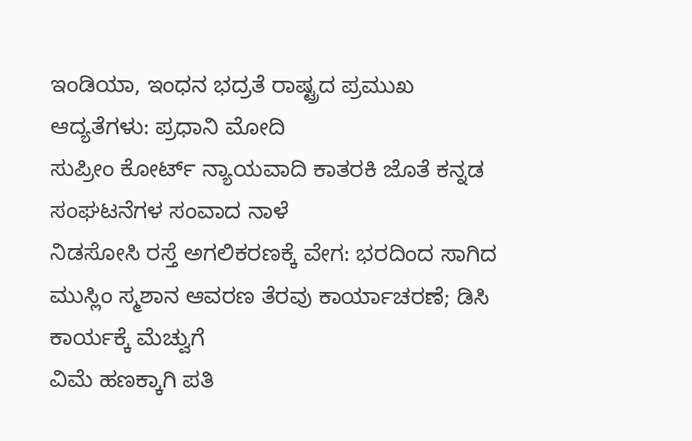ಇಂಡಿಯಾ, ಇಂಧನ ಭದ್ರತೆ ರಾಷ್ಟ್ರದ ಪ್ರಮುಖ ಆದ್ಯತೆಗಳು: ಪ್ರಧಾನಿ ಮೋದಿ
ಸುಪ್ರೀಂ ಕೋರ್ಟ್ ನ್ಯಾಯವಾದಿ ಕಾತರಕಿ ಜೊತೆ ಕನ್ನಡ ಸಂಘಟನೆಗಳ ಸಂವಾದ ನಾಳೆ
ನಿಡಸೋಸಿ ರಸ್ತೆ ಅಗಲಿಕರಣಕ್ಕೆ ವೇಗ: ಭರದಿಂದ ಸಾಗಿದ ಮುಸ್ಲಿಂ ಸ್ಮಶಾನ ಆವರಣ ತೆರವು ಕಾರ್ಯಾಚರಣೆ; ಡಿಸಿ ಕಾರ್ಯಕ್ಕೆ ಮೆಚ್ವುಗೆ
ವಿಮೆ ಹಣಕ್ಕಾಗಿ ಪತಿ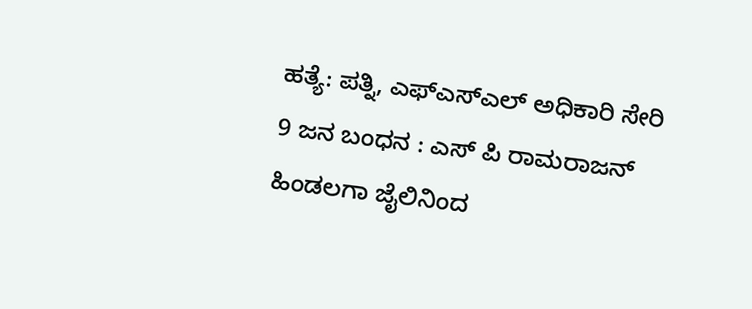ಹತ್ಯೆ: ಪತ್ನಿ, ಎಫ್ಎಸ್ಎಲ್ ಅಧಿಕಾರಿ ಸೇರಿ 9 ಜನ ಬಂಧನ : ಎಸ್ ಪಿ ರಾಮರಾಜನ್
ಹಿಂಡಲಗಾ ಜೈಲಿನಿಂದ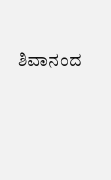ಶಿವಾನಂದ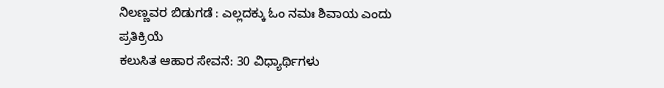ನಿಲಣ್ಣವರ ಬಿಡುಗಡೆ : ಎಲ್ಲದಕ್ಕು ಓಂ ನಮಃ ಶಿವಾಯ ಎಂದು ಪ್ರತಿಕ್ರಿಯೆ
ಕಲುಸಿತ ಆಹಾರ ಸೇವನೆ: 30 ವಿಧ್ಯಾರ್ಥಿಗಳು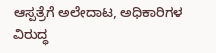ಆಸ್ಪತ್ರೆಗೆ ಅಲೇದಾಟ, ಅಧಿಕಾರಿಗಳ ವಿರುದ್ಧ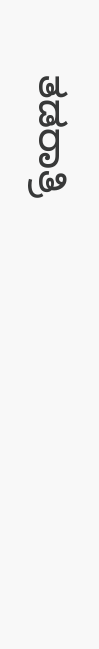ತಡರಾತ್ರಿ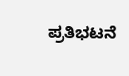ಪ್ರತಿಭಟನೆ